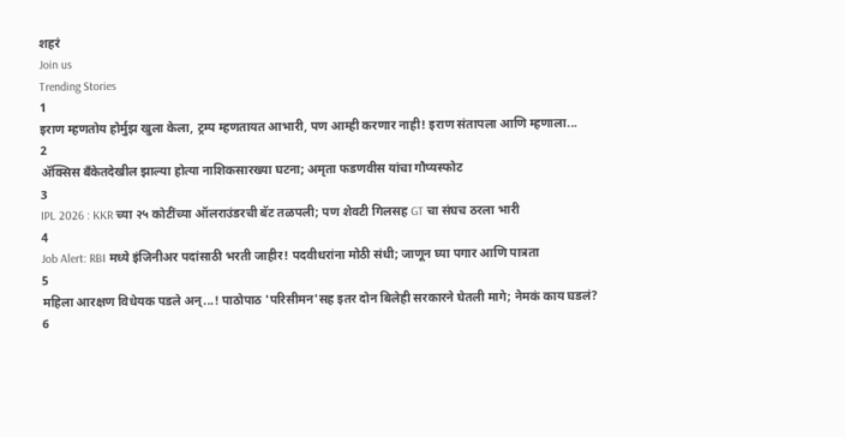शहरं
Join us
Trending Stories
1
इराण म्हणतोय होर्मुझ खुला केला, ट्रम्प म्हणतायत आभारी, पण आम्ही करणार नाही! इराण संतापला आणि म्हणाला...
2
ॲक्सिस बँकेतदेखील झाल्या होत्या नाशिकसारख्या घटना; अमृता फडणवीस यांचा गौप्यस्फोट
3
IPL 2026 : KKR च्या २५ कोटींच्या ऑलराउंडरची बॅट तळपली; पण शेवटी गिलसह GT चा संघच ठरला भारी
4
Job Alert: RBI मध्ये इंजिनीअर पदांसाठी भरती जाहीर! पदवीधरांना मोठी संधी; जाणून घ्या पगार आणि पात्रता
5
महिला आरक्षण विधेयक पडले अन्...! पाठोपाठ 'परिसीमन'सह इतर दोन बिलेही सरकारने घेतली मागे; नेमकं काय घडलं?
6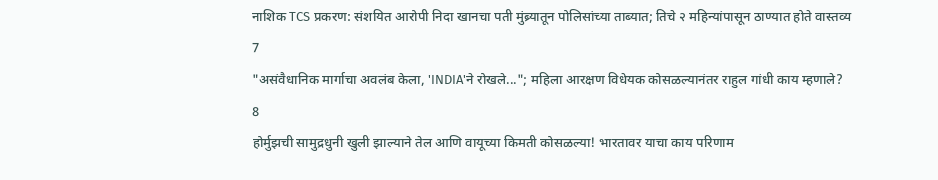नाशिक TCS प्रकरण: संशयित आरोपी निदा खानचा पती मुंब्र्यातून पोलिसांच्या ताब्यात; तिचे २ महिन्यांपासून ठाण्यात होते वास्तव्य
7
"असंवैधानिक मार्गाचा अवलंब केला, 'INDIA'ने रोखले..."; महिला आरक्षण विधेयक कोसळल्यानंतर राहुल गांधी काय म्हणाले?
8
होर्मुझची सामुद्रधुनी खुली झाल्याने तेल आणि वायूच्या किमती कोसळल्या! भारतावर याचा काय परिणाम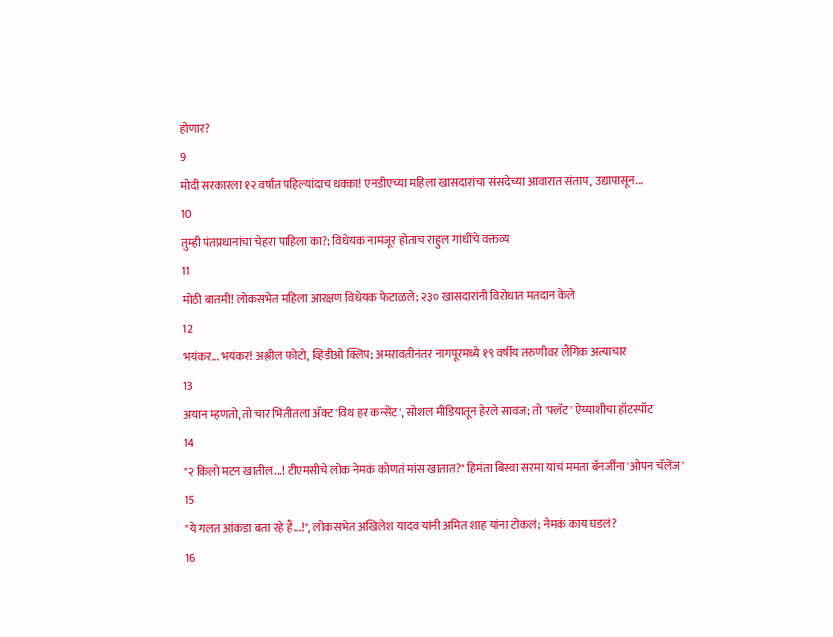होणार?
9
मोदी सरकारला १२ वर्षांत पहिल्यांदाच धक्का! एनडीएच्या महिला खासदारांचा संसदेच्या आवारात संताप, उद्यापासून...
10
तुम्ही पंतप्रधानांचा चेहरा पाहिला का?; विधेयक नामंजूर होताच राहुल गांधींचे वक्तव्य
11
मोठी बातमी! लोकसभेत महिला आरक्षण विधेयक फेटाळले; २३० खासदारांनी विरोधात मतदान केले
12
भयंकर... भयंकर! अश्लील फोटो, व्हिडीओ क्लिप; अमरावतीनंतर नागपूरमध्ये १९ वर्षीय तरुणीवर लैंगिक अत्याचार
13
अयान म्हणतो, तो चार भिंतीतला अ‍ॅक्ट 'विथ हर कन्सेंट', सोशल मीडियातून हेरले सावज; तो 'फ्लॅट' ऐय्याशीचा हॉटस्पॉट
14
"२ किलो मटन खातील...! टीएमसीचे लोक नेमकं कोणतं मांस खातात?" हिमंता बिस्वा सरमा यांचं ममता बॅनर्जींना 'ओपन चॅलेंज'
15
"ये गलत आंकडा बता रहे हैं...!", लोकसभेत अखिलेश यादव यांनी अमित शाह यांना टोकलं; नेमकं काय घडलं?
16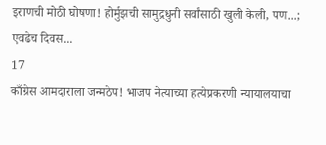इराणची मोठी घोषणा! होर्मुझची सामुद्रधुनी सर्वांसाठी खुली केली, पण...; एवढेच दिवस...
17
काँग्रेस आमदाराला जन्मठेप! भाजप नेत्याच्या हत्येप्रकरणी न्यायालयाचा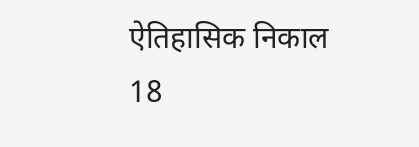ऐतिहासिक निकाल
18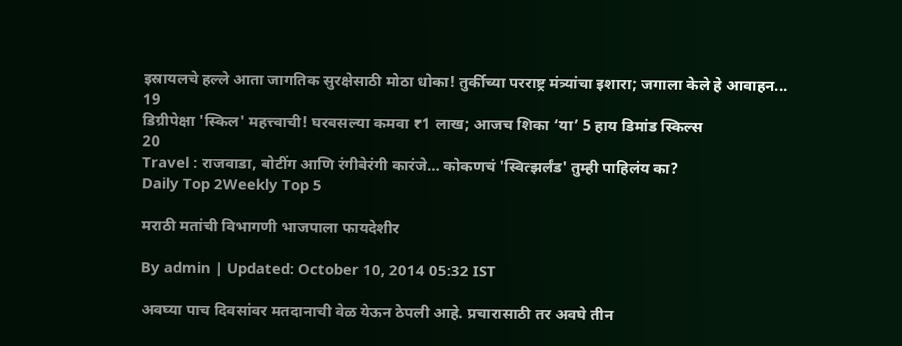इस्रायलचे हल्ले आता जागतिक सुरक्षेसाठी मोठा धोका! तुर्कीच्या परराष्ट्र मंत्र्यांचा इशारा; जगाला केले हे आवाहन...
19
डिग्रीपेक्षा 'स्किल' महत्त्वाची! घरबसल्या कमवा ₹1 लाख; आजच शिका ‘या’ 5 हाय डिमांड स्किल्स
20
Travel : राजवाडा, बोटींग आणि रंगीबेरंगी कारंजे… कोकणचं 'स्वित्झर्लंड' तुम्ही पाहिलंय का?
Daily Top 2Weekly Top 5

मराठी मतांची विभागणी भाजपाला फायदेशीर

By admin | Updated: October 10, 2014 05:32 IST

अवघ्या पाच दिवसांवर मतदानाची वेळ येऊन ठेपली आहे. प्रचारासाठी तर अवघे तीन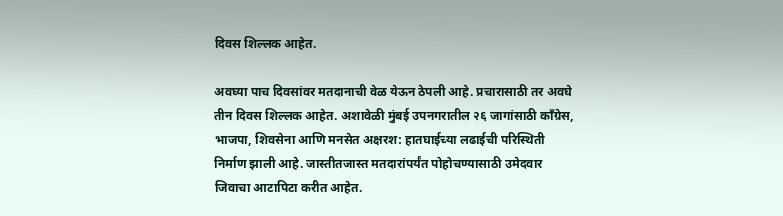दिवस शिल्लक आहेत.

अवघ्या पाच दिवसांवर मतदानाची वेळ येऊन ठेपली आहे. प्रचारासाठी तर अवघे तीन दिवस शिल्लक आहेत. अशावेळी मुंबई उपनगरातील २६ जागांसाठी काँग्रेस, भाजपा, शिवसेना आणि मनसेत अक्षरश: हातघाईच्या लढाईची परिस्थिती निर्माण झाली आहे. जास्तीतजास्त मतदारांपर्यंत पोहोचण्यासाठी उमेदवार जिवाचा आटापिटा करीत आहेत.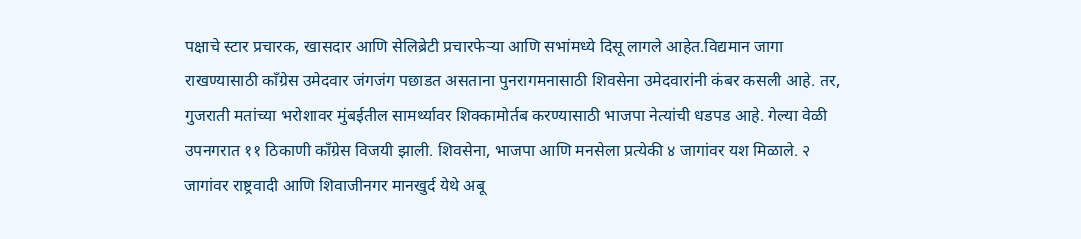पक्षाचे स्टार प्रचारक, खासदार आणि सेलिब्रेटी प्रचारफेऱ्या आणि सभांमध्ये दिसू लागले आहेत.विद्यमान जागा राखण्यासाठी काँग्रेस उमेदवार जंगजंग पछाडत असताना पुनरागमनासाठी शिवसेना उमेदवारांनी कंबर कसली आहे. तर, गुजराती मतांच्या भरोशावर मुंबईतील सामर्थ्यावर शिक्कामोर्तब करण्यासाठी भाजपा नेत्यांची धडपड आहे. गेल्या वेळी उपनगरात ११ ठिकाणी काँग्रेस विजयी झाली. शिवसेना, भाजपा आणि मनसेला प्रत्येकी ४ जागांवर यश मिळाले. २ जागांवर राष्ट्रवादी आणि शिवाजीनगर मानखुर्द येथे अबू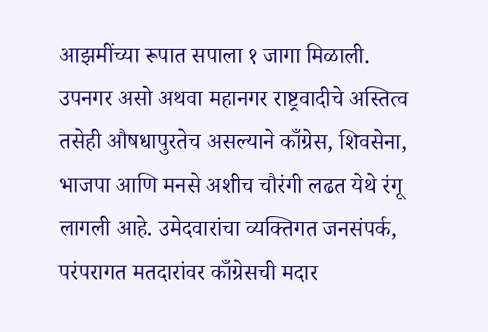आझमींच्या रूपात सपाला १ जागा मिळाली. उपनगर असो अथवा महानगर राष्ट्रवादीचे अस्तित्व तसेही औषधापुरतेच असल्याने काँग्रेस, शिवसेना, भाजपा आणि मनसे अशीच चौरंगी लढत येथे रंगू लागली आहे. उमेदवारांचा व्यक्तिगत जनसंपर्क, परंपरागत मतदारांवर काँग्रेसची मदार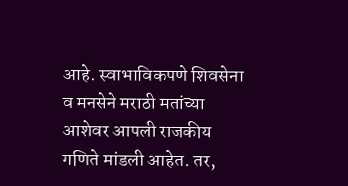आहे. स्वाभाविकपणे शिवसेना व मनसेने मराठी मतांच्या आशेवर आपली राजकीय गणिते मांडली आहेत. तर,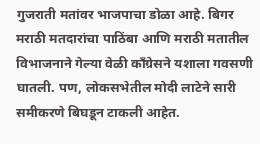गुजराती मतांवर भाजपाचा डोळा आहे. बिगर मराठी मतदारांचा पाठिंबा आणि मराठी मतातील विभाजनाने गेल्या वेळी काँग्रेसने यशाला गवसणी घातली. पण, लोकसभेतील मोदी लाटेने सारी समीकरणे बिघडून टाकली आहेत.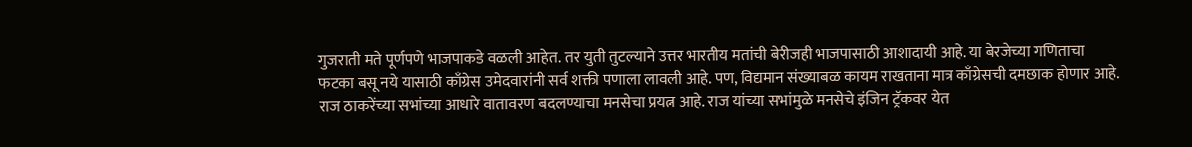गुजराती मते पूर्णपणे भाजपाकडे वळली आहेत. तर युती तुटल्याने उत्तर भारतीय मतांची बेरीजही भाजपासाठी आशादायी आहे. या बेरजेच्या गणिताचा फटका बसू नये यासाठी काँग्रेस उमेदवारांनी सर्व शक्ती पणाला लावली आहे. पण, विद्यमान संख्याबळ कायम राखताना मात्र काँग्रेसची दमछाक होणार आहे. राज ठाकरेंच्या सभांच्या आधारे वातावरण बदलण्याचा मनसेचा प्रयत्न आहे. राज यांच्या सभांमुळे मनसेचे इंजिन ट्रॅकवर येत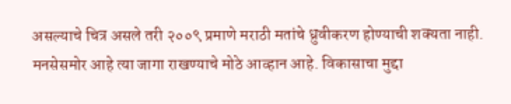असल्याचे चित्र असले तरी २००९ प्रमाणे मराठी मतांचे ध्रुवीकरण होण्याची शक्यता नाही. मनसेसमोर आहे त्या जागा राखण्याचे मोठे आव्हान आहे. विकासाचा मुद्दा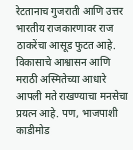रेटतानाच गुजराती आणि उत्तर भारतीय राजकारणावर राज ठाकरेंचा आसूड फुटत आहे. विकासाचे आश्वासन आणि मराठी अस्मितेच्या आधारे आपली मते राखण्याचा मनसेचा प्रयत्न आहे. पण, भाजपाशी काडीमोड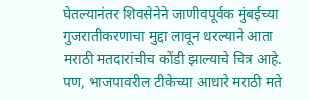घेतल्यानंतर शिवसेनेने जाणीवपूर्वक मुंबईच्या गुजरातीकरणाचा मुद्दा लावून धरल्याने आता मराठी मतदारांचीच कोंडी झाल्याचे चित्र आहे. पण, भाजपावरील टीकेच्या आधारे मराठी मते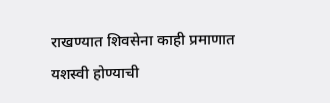राखण्यात शिवसेना काही प्रमाणात यशस्वी होण्याची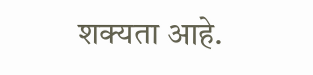शक्यता आहे.